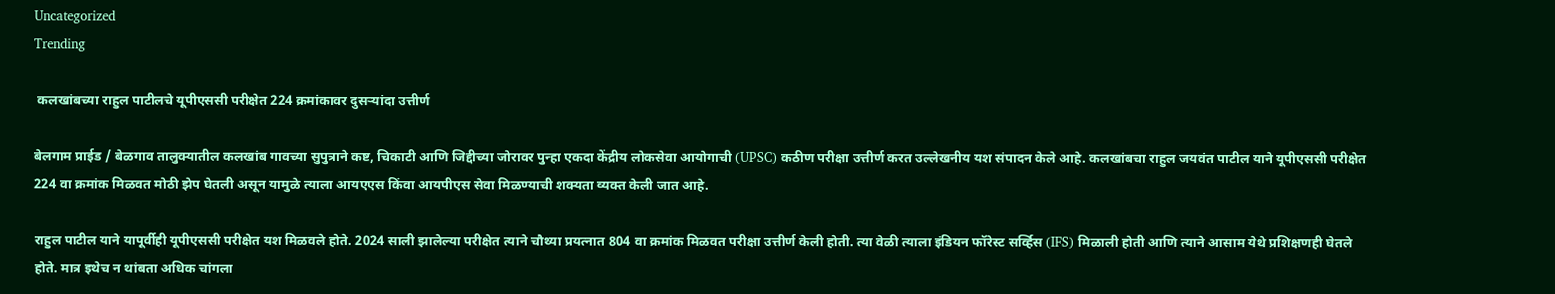Uncategorized
Trending

 कलखांबच्या राहुल पाटीलचे यूपीएससी परीक्षेत 224 क्रमांकावर दुसऱ्यांदा उत्तीर्ण

बेलगाम प्राईड / बेळगाव तालुक्यातील कलखांब गावच्या सुपुत्राने कष्ट, चिकाटी आणि जिद्दीच्या जोरावर पुन्हा एकदा केंद्रीय लोकसेवा आयोगाची (UPSC) कठीण परीक्षा उत्तीर्ण करत उल्लेखनीय यश संपादन केले आहे. कलखांबचा राहुल जयवंत पाटील याने यूपीएससी परीक्षेत 224 वा क्रमांक मिळवत मोठी झेप घेतली असून यामुळे त्याला आयएएस किंवा आयपीएस सेवा मिळण्याची शक्यता व्यक्त केली जात आहे.

राहुल पाटील याने यापूर्वीही यूपीएससी परीक्षेत यश मिळवले होते. 2024 साली झालेल्या परीक्षेत त्याने चौथ्या प्रयत्नात 804 वा क्रमांक मिळवत परीक्षा उत्तीर्ण केली होती. त्या वेळी त्याला इंडियन फॉरेस्ट सर्व्हिस (IFS) मिळाली होती आणि त्याने आसाम येथे प्रशिक्षणही घेतले होते. मात्र इथेच न थांबता अधिक चांगला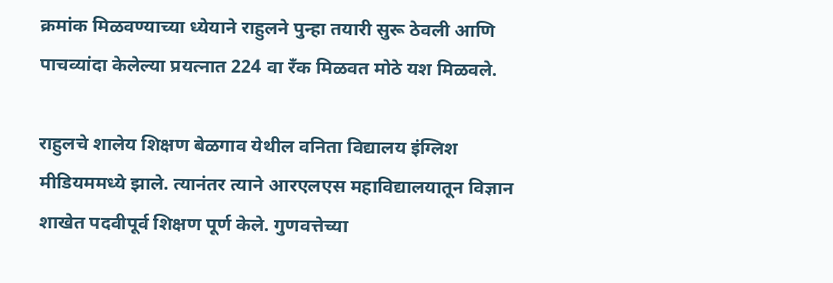क्रमांक मिळवण्याच्या ध्येयाने राहुलने पुन्हा तयारी सुरू ठेवली आणि पाचव्यांदा केलेल्या प्रयत्नात 224 वा रँक मिळवत मोठे यश मिळवले.

राहुलचे शालेय शिक्षण बेळगाव येथील वनिता विद्यालय इंग्लिश मीडियममध्ये झाले. त्यानंतर त्याने आरएलएस महाविद्यालयातून विज्ञान शाखेत पदवीपूर्व शिक्षण पूर्ण केले. गुणवत्तेच्या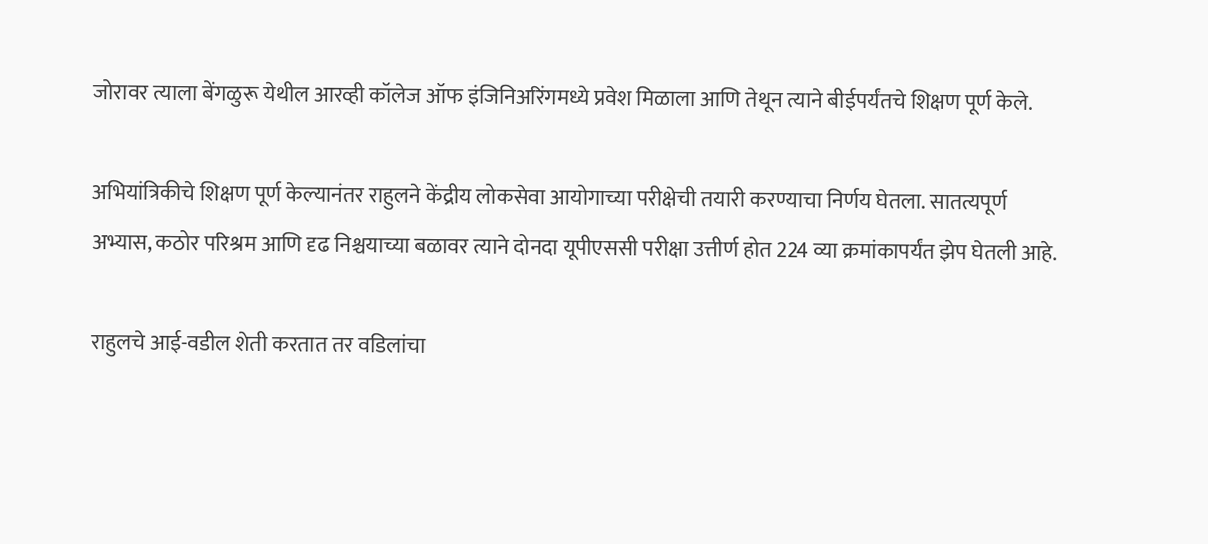जोरावर त्याला बेंगळुरू येथील आरव्ही कॉलेज ऑफ इंजिनिअरिंगमध्ये प्रवेश मिळाला आणि तेथून त्याने बीईपर्यंतचे शिक्षण पूर्ण केले.

अभियांत्रिकीचे शिक्षण पूर्ण केल्यानंतर राहुलने केंद्रीय लोकसेवा आयोगाच्या परीक्षेची तयारी करण्याचा निर्णय घेतला. सातत्यपूर्ण अभ्यास, कठोर परिश्रम आणि दृढ निश्चयाच्या बळावर त्याने दोनदा यूपीएससी परीक्षा उत्तीर्ण होत 224 व्या क्रमांकापर्यंत झेप घेतली आहे.

राहुलचे आई-वडील शेती करतात तर वडिलांचा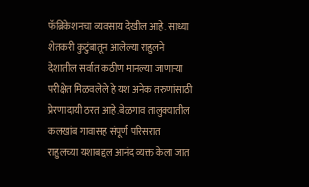फॅब्रिकेशनचा व्यवसाय देखील आहे. साध्या शेतकरी कुटुंबातून आलेल्या राहुलने देशातील सर्वात कठीण मानल्या जाणाऱ्या परीक्षेत मिळवलेले हे यश अनेक तरुणांसाठी प्रेरणादायी ठरत आहे.बेळगाव तालुक्यातील कलखांब गावासह संपूर्ण परिसरात राहुलच्या यशाबद्दल आनंद व्यक्त केला जात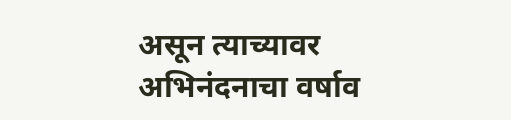असून त्याच्यावर अभिनंदनाचा वर्षाव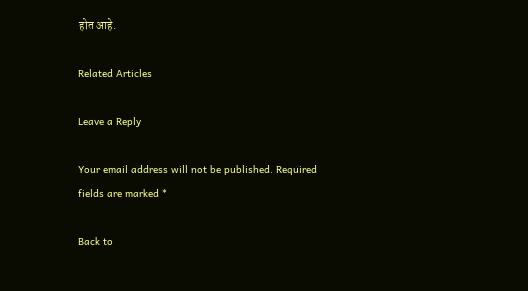होत आहे.

Related Articles

Leave a Reply

Your email address will not be published. Required fields are marked *

Back to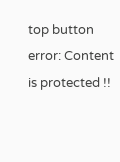top button
error: Content is protected !!